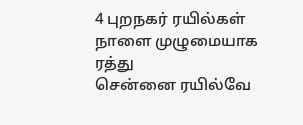4 புறநகர் ரயில்கள் நாளை முழுமையாக ரத்து
சென்னை ரயில்வே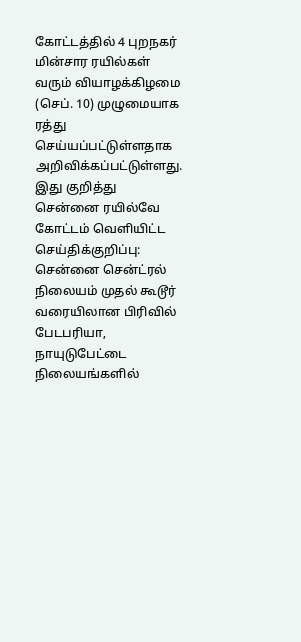கோட்டத்தில் 4 புறநகர் மின்சார ரயில்கள் வரும் வியாழக்கிழமை (செப். 10) முழுமையாக ரத்து செய்யப்பட்டுள்ளதாக அறிவிக்கப்பட்டுள்ளது.
இது குறித்து சென்னை ரயில்வே கோட்டம் வெளியிட்ட செய்திக்குறிப்பு:
சென்னை சென்ட்ரல் நிலையம் முதல் கூடூர் வரையிலான பிரிவில் பேடபரியா, நாயுடுபேட்டை நிலையங்களில்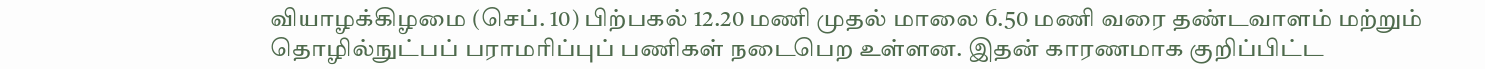வியாழக்கிழமை (செப். 10) பிற்பகல் 12.20 மணி முதல் மாலை 6.50 மணி வரை தண்டவாளம் மற்றும் தொழில்நுட்பப் பராமரிப்புப் பணிகள் நடைபெற உள்ளன. இதன் காரணமாக குறிப்பிட்ட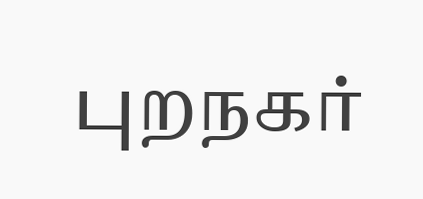புறநகர்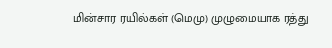மின்சார ரயில்கள் (மெமு) முழுமையாக ரத்து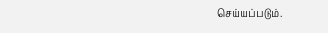செய்யப்படும்.